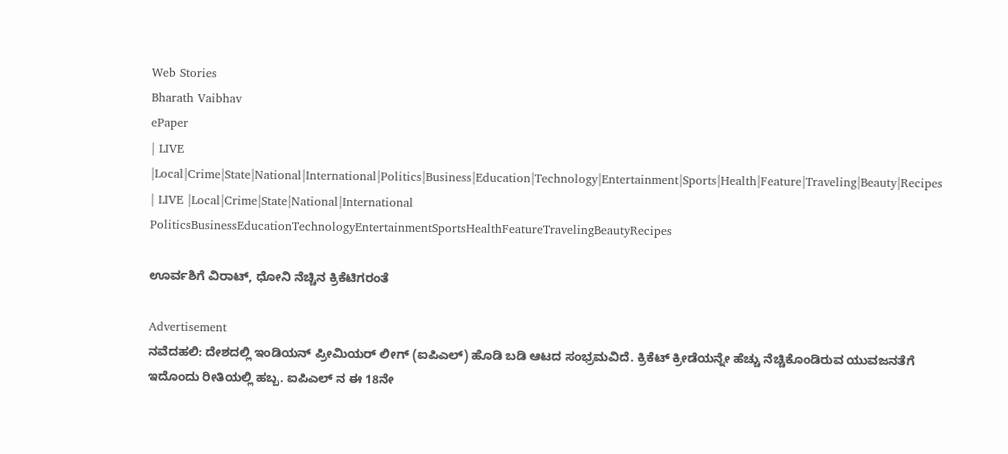Web Stories
Bharath Vaibhav
ePaper
| LIVE |Local|Crime|State|National|International|Politics|Business|Education|Technology|Entertainment|Sports|Health|Feature|Traveling|Beauty|Recipes
| LIVE |Local|Crime|State|National|International
PoliticsBusinessEducationTechnologyEntertainmentSportsHealthFeatureTravelingBeautyRecipes

ಊರ್ವಶಿಗೆ ವಿರಾಟ್, ಧೋನಿ ನೆಚ್ಚಿನ ಕ್ರಿಕೆಟಿಗರಂತೆ

Advertisement
ನವೆದಹಲಿ: ದೇಶದಲ್ಲಿ ಇಂಡಿಯನ್ ಪ್ರೀಮಿಯರ್ ಲೀಗ್ (ಐಪಿಎಲ್) ಹೊಡಿ ಬಡಿ ಆಟದ ಸಂಭ್ರಮವಿದೆ. ಕ್ರಿಕೆಟ್ ಕ್ರೀಡೆಯನ್ನೇ ಹೆಚ್ಚು ನೆಚ್ಚಿಕೊಂಡಿರುವ ಯುವಜನತೆಗೆ ಇದೊಂದು ರೀತಿಯಲ್ಲಿ ಹಬ್ಬ. ಐಪಿಎಲ್ ನ ಈ 18ನೇ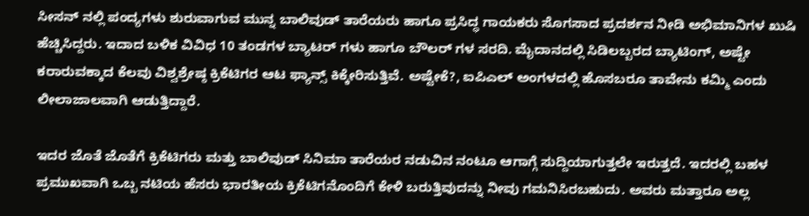ಸೀಸನ್ ನಲ್ಲಿ ಪಂದ್ಯಗಳು ಶುರುವಾಗುವ ಮುನ್ನ ಬಾಲಿವುಡ್ ತಾರೆಯರು ಹಾಗೂ ಪ್ರಸಿದ್ಧ ಗಾಯಕರು ಸೊಗಸಾದ ಪ್ರದರ್ಶನ ನೀಡಿ ಅಭಿಮಾನಿಗಳ ಖುಷಿ ಹೆಚ್ಚಿಸಿದ್ದರು. ಇದಾದ ಬಳಿಕ ವಿವಿಧ 10 ತಂಡಗಳ ಬ್ಯಾಟರ್ ಗಳು ಹಾಗೂ ಬೌಲರ್ ಗಳ ಸರದಿ. ಮೈದಾನದಲ್ಲಿ ಸಿಡಿಲಬ್ಬರದ ಬ್ಯಾಟಿಂಗ್, ಅಷ್ಟೇ ಕರಾರುವಕ್ಕಾದ ಕೆಲವು ವಿಶ್ವಶ್ರೇಷ್ಠ ಕ್ರಿಕೆಟಿಗರ ಆಟ ಫ್ಯಾನ್ಸ್ ಕಿಕ್ಕೇರಿಸುತ್ತಿವೆ. ಅಷ್ಟೇಕೆ?, ಐಪಿಎಲ್ ಅಂಗಳದಲ್ಲಿ ಹೊಸಬರೂ ತಾವೇನು ಕಮ್ಮಿ ಎಂದು ಲೀಲಾಜಾಲವಾಗಿ ಆಡುತ್ತಿದ್ದಾರೆ.

ಇದರ ಜೊತೆ ಜೊತೆಗೆ ಕ್ರಿಕೆಟಿಗರು ಮತ್ತು ಬಾಲಿವುಡ್ ಸಿನಿಮಾ ತಾರೆಯರ ನಡುವಿನ ನಂಟೂ ಆಗಾಗ್ಗೆ ಸುದ್ದಿಯಾಗುತ್ತಲೇ ಇರುತ್ತದೆ. ಇದರಲ್ಲಿ ಬಹಳ ಪ್ರಮುಖವಾಗಿ ಒಬ್ಬ ನಟಿಯ ಹೆಸರು ಭಾರತೀಯ ಕ್ರಿಕೆಟಿಗನೊಂದಿಗೆ ಕೇಳಿ ಬರುತ್ತಿವುದನ್ನು ನೀವು ಗಮನಿಸಿರಬಹುದು. ಅವರು ಮತ್ತಾರೂ ಅಲ್ಲ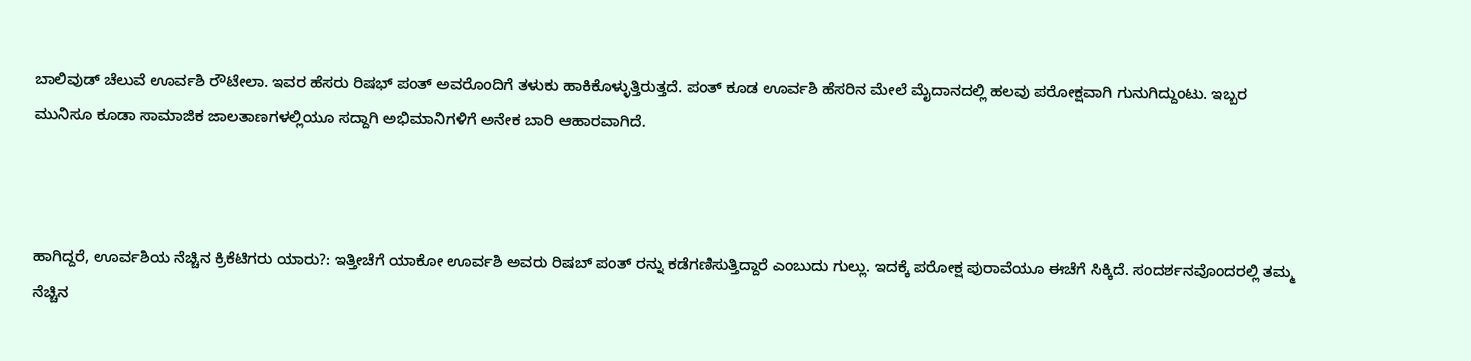ಬಾಲಿವುಡ್ ಚೆಲುವೆ ಊರ್ವಶಿ ರೌಟೇಲಾ. ಇವರ ಹೆಸರು ರಿಷಭ್ ಪಂತ್ ಅವರೊಂದಿಗೆ ತಳುಕು ಹಾಕಿಕೊಳ್ಳುತ್ತಿರುತ್ತದೆ. ಪಂತ್ ಕೂಡ ಊರ್ವಶಿ ಹೆಸರಿನ ಮೇಲೆ ಮೈದಾನದಲ್ಲಿ ಹಲವು ಪರೋಕ್ಷವಾಗಿ ಗುನುಗಿದ್ದುಂಟು. ಇಬ್ಬರ ಮುನಿಸೂ ಕೂಡಾ ಸಾಮಾಜಿಕ ಜಾಲತಾಣಗಳಲ್ಲಿಯೂ ಸದ್ದಾಗಿ ಅಭಿಮಾನಿಗಳಿಗೆ ಅನೇಕ ಬಾರಿ ಆಹಾರವಾಗಿದೆ.



ಹಾಗಿದ್ದರೆ, ಊರ್ವಶಿಯ ನೆಚ್ಚಿನ ಕ್ರಿಕೆಟಿಗರು ಯಾರು?: ಇತ್ತೀಚೆಗೆ ಯಾಕೋ ಊರ್ವಶಿ ಅವರು ರಿಷಬ್ ಪಂತ್ ರನ್ನು ಕಡೆಗಣಿಸುತ್ತಿದ್ದಾರೆ ಎಂಬುದು ಗುಲ್ಲು. ಇದಕ್ಕೆ ಪರೋಕ್ಷ ಪುರಾವೆಯೂ ಈಚೆಗೆ ಸಿಕ್ಕಿದೆ. ಸಂದರ್ಶನವೊಂದರಲ್ಲಿ ತಮ್ಮ ನೆಚ್ಚಿನ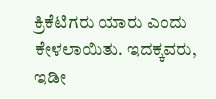ಕ್ರಿಕೆಟಿಗರು ಯಾರು ಎಂದು ಕೇಳಲಾಯಿತು. ಇದಕ್ಕವರು, ಇಡೀ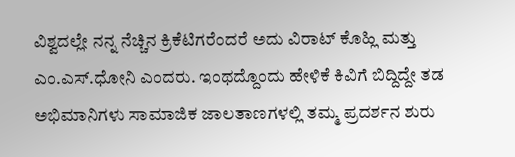ವಿಶ್ವದಲ್ಲೇ ನನ್ನ ನೆಚ್ಚಿನ ಕ್ರಿಕೆಟಿಗರೆಂದರೆ ಅದು ವಿರಾಟ್ ಕೊಹ್ಲಿ ಮತ್ತು ಎಂ.ಎಸ್.ಧೋನಿ ಎಂದರು. ಇಂಥದ್ದೊಂದು ಹೇಳಿಕೆ ಕಿವಿಗೆ ಬಿದ್ದಿದ್ದೇ ತಡ ಅಭಿಮಾನಿಗಳು ಸಾಮಾಜಿಕ ಜಾಲತಾಣಗಳಲ್ಲಿ ತಮ್ಮ ಪ್ರದರ್ಶನ ಶುರು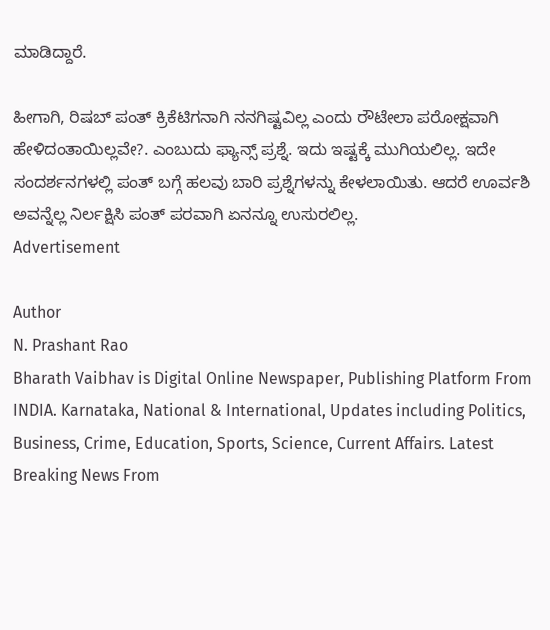ಮಾಡಿದ್ದಾರೆ.

ಹೀಗಾಗಿ, ರಿಷಬ್ ಪಂತ್ ಕ್ರಿಕೆಟಿಗನಾಗಿ ನನಗಿಷ್ಟವಿಲ್ಲ ಎಂದು ರೌಟೇಲಾ ಪರೋಕ್ಷವಾಗಿ ಹೇಳಿದಂತಾಯಿಲ್ಲವೇ?. ಎಂಬುದು ಫ್ಯಾನ್ಸ್ ಪ್ರಶ್ನೆ. ಇದು ಇಷ್ಟಕ್ಕೆ ಮುಗಿಯಲಿಲ್ಲ. ಇದೇ ಸಂದರ್ಶನಗಳಲ್ಲಿ ಪಂತ್ ಬಗ್ಗೆ ಹಲವು ಬಾರಿ ಪ್ರಶ್ನೆಗಳನ್ನು ಕೇಳಲಾಯಿತು. ಆದರೆ ಊರ್ವಶಿ ಅವನ್ನೆಲ್ಲ ನಿರ್ಲಕ್ಷಿಸಿ ಪಂತ್ ಪರವಾಗಿ ಏನನ್ನೂ ಉಸುರಲಿಲ್ಲ.
Advertisement

Author
N. Prashant Rao
Bharath Vaibhav is Digital Online Newspaper, Publishing Platform From INDIA. Karnataka, National & International, Updates including Politics, Business, Crime, Education, Sports, Science, Current Affairs. Latest Breaking News From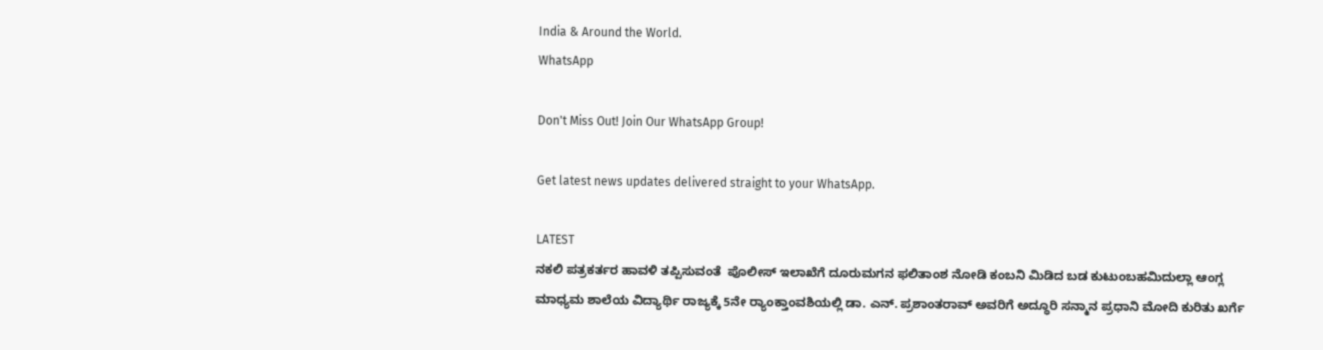India & Around the World.
WhatsApp

Don't Miss Out! Join Our WhatsApp Group!

Get latest news updates delivered straight to your WhatsApp.

LATEST
ನಕಲಿ ಪತ್ರಕರ್ತರ ಹಾವಳಿ ತಪ್ಪಿಸುವಂತೆ  ಪೊಲೀಸ್ ಇಲಾಖೆಗೆ ದೂರುಮಗನ ಫಲಿತಾಂಶ ನೋಡಿ ಕಂಬನಿ ಮಿಡಿದ ಬಡ ಕುಟುಂಬಹಮಿದುಲ್ಲಾ ಆಂಗ್ಲ ಮಾಧ್ಯಮ ಶಾಲೆಯ ವಿದ್ಯಾರ್ಥಿ ರಾಜ್ಯಕ್ಕೆ 5ನೇ ರ್‍ಯಾಂಕ್ತಾಂವಶಿಯಲ್ಲಿ ಡಾ. ಎನ್. ಪ್ರಶಾಂತರಾವ್ ಅವರಿಗೆ ಅದ್ಧೂರಿ ಸನ್ಮಾನ ಪ್ರಧಾನಿ ಮೋದಿ ಕುರಿತು ಖರ್ಗೆ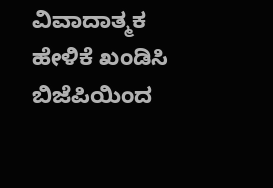ವಿವಾದಾತ್ಮಕ ಹೇಳಿಕೆ ಖಂಡಿಸಿ ಬಿಜೆಪಿಯಿಂದ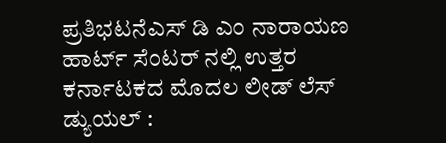ಪ್ರತಿಭಟನೆಎಸ್ ಡಿ ಎಂ ನಾರಾಯಣ ಹಾರ್ಟ್ ಸೆಂಟರ್ ನಲ್ಲಿ ಉತ್ತರ ಕರ್ನಾಟಕದ ಮೊದಲ ಲೀಡ್ ಲೆಸ್ ಡ್ಯುಯಲ್ :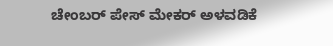ಚೇಂಬರ್ ಪೇಸ್ ಮೇಕರ್ ಅಳವಡಿಕೆ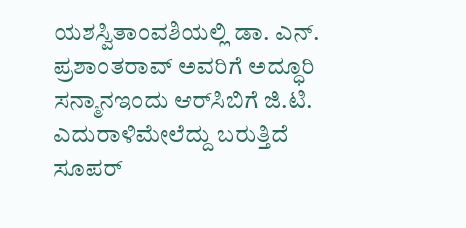ಯಶಸ್ವಿತಾಂವಶಿಯಲ್ಲಿ ಡಾ. ಎನ್. ಪ್ರಶಾಂತರಾವ್ ಅವರಿಗೆ ಅದ್ಧೂರಿ ಸನ್ಮಾನಇಂದು ಆರ್‌ಸಿಬಿಗೆ ಜಿ.ಟಿ. ಎದುರಾಳಿಮೇಲೆದ್ದು ಬರುತ್ತಿದೆ ಸೂಪರ್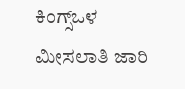ಕಿಂಗ್ಸ್ಒಳ ಮೀಸಲಾತಿ ಜಾರಿ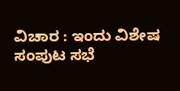ವಿಚಾರ : ಇಂದು ವಿಶೇಷ ಸಂಪುಟ ಸಭೆ